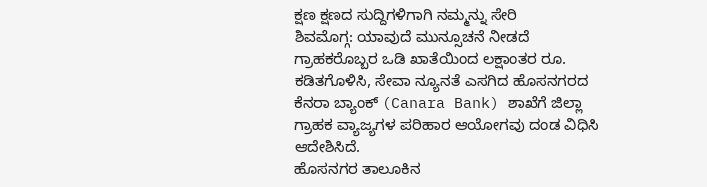ಕ್ಷಣ ಕ್ಷಣದ ಸುದ್ದಿಗಳಿಗಾಗಿ ನಮ್ಮನ್ನು ಸೇರಿ
ಶಿವಮೊಗ್ಗ: ಯಾವುದೆ ಮುನ್ಸೂಚನೆ ನೀಡದೆ ಗ್ರಾಹಕರೊಬ್ಬರ ಒಡಿ ಖಾತೆಯಿಂದ ಲಕ್ಷಾಂತರ ರೂ. ಕಡಿತಗೊಳಿಸಿ, ಸೇವಾ ನ್ಯೂನತೆ ಎಸಗಿದ ಹೊಸನಗರದ ಕೆನರಾ ಬ್ಯಾಂಕ್ (Canara Bank) ಶಾಖೆಗೆ ಜಿಲ್ಲಾ ಗ್ರಾಹಕ ವ್ಯಾಜ್ಯಗಳ ಪರಿಹಾರ ಆಯೋಗವು ದಂಡ ವಿಧಿಸಿ ಆದೇಶಿಸಿದೆ.
ಹೊಸನಗರ ತಾಲೂಕಿನ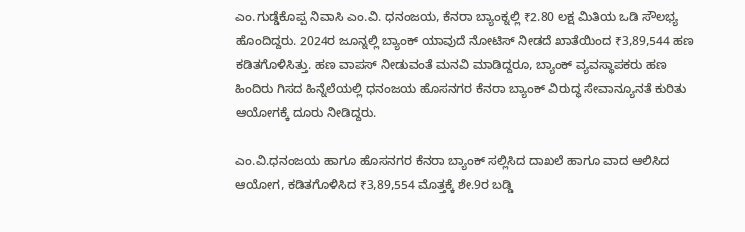ಎಂ.ಗುಡ್ಡೆಕೊಪ್ಪ ನಿವಾಸಿ ಎಂ.ವಿ. ಧನಂಜಯ, ಕೆನರಾ ಬ್ಯಾಂಕ್ನಲ್ಲಿ ₹2.80 ಲಕ್ಷ ಮಿತಿಯ ಒಡಿ ಸೌಲಭ್ಯ ಹೊಂದಿದ್ದರು. 2024ರ ಜೂನ್ನಲ್ಲಿ ಬ್ಯಾಂಕ್ ಯಾವುದೆ ನೋಟಿಸ್ ನೀಡದೆ ಖಾತೆಯಿಂದ ₹3,89,544 ಹಣ ಕಡಿತಗೊಳಿಸಿತ್ತು. ಹಣ ವಾಪಸ್ ನೀಡುವಂತೆ ಮನವಿ ಮಾಡಿದ್ದರೂ, ಬ್ಯಾಂಕ್ ವ್ಯವಸ್ಥಾಪಕರು ಹಣ ಹಿಂದಿರು ಗಿಸದ ಹಿನ್ನೆಲೆಯಲ್ಲಿ ಧನಂಜಯ ಹೊಸನಗರ ಕೆನರಾ ಬ್ಯಾಂಕ್ ವಿರುದ್ಧ ಸೇವಾನ್ಯೂನತೆ ಕುರಿತು ಆಯೋಗಕ್ಕೆ ದೂರು ನೀಡಿದ್ದರು.

ಎಂ.ವಿ.ಧನಂಜಯ ಹಾಗೂ ಹೊಸನಗರ ಕೆನರಾ ಬ್ಯಾಂಕ್ ಸಲ್ಲಿಸಿದ ದಾಖಲೆ ಹಾಗೂ ವಾದ ಆಲಿಸಿದ ಆಯೋಗ, ಕಡಿತಗೊಳಿಸಿದ ₹3,89,554 ಮೊತ್ತಕ್ಕೆ ಶೇ.9ರ ಬಡ್ಡಿ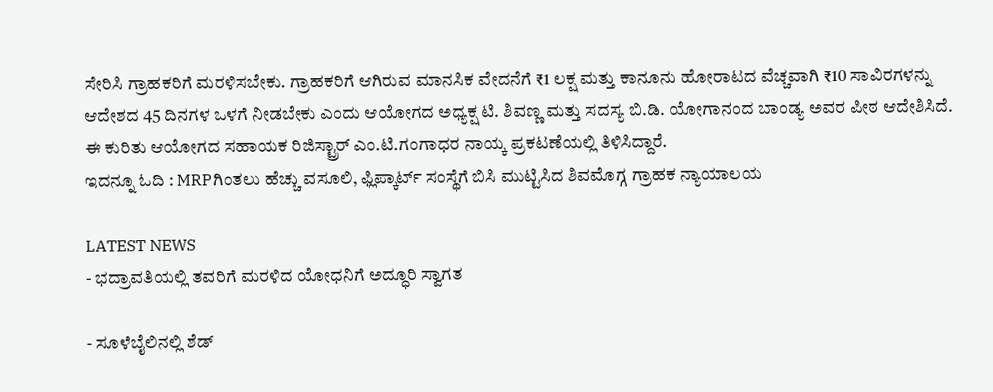ಸೇರಿಸಿ ಗ್ರಾಹಕರಿಗೆ ಮರಳಿಸಬೇಕು. ಗ್ರಾಹಕರಿಗೆ ಆಗಿರುವ ಮಾನಸಿಕ ವೇದನೆಗೆ ₹1 ಲಕ್ಷ ಮತ್ತು ಕಾನೂನು ಹೋರಾಟದ ವೆಚ್ಚವಾಗಿ ₹10 ಸಾವಿರಗಳನ್ನು ಆದೇಶದ 45 ದಿನಗಳ ಒಳಗೆ ನೀಡಬೇಕು ಎಂದು ಆಯೋಗದ ಅಧ್ಯಕ್ಷ ಟಿ. ಶಿವಣ್ಣ ಮತ್ತು ಸದಸ್ಯ ಬಿ.ಡಿ. ಯೋಗಾನಂದ ಬಾಂಡ್ಯ ಅವರ ಪೀಠ ಆದೇಶಿಸಿದೆ. ಈ ಕುರಿತು ಆಯೋಗದ ಸಹಾಯಕ ರಿಜಿಸ್ಟ್ರಾರ್ ಎಂ.ಟಿ.ಗಂಗಾಧರ ನಾಯ್ಕ ಪ್ರಕಟಣೆಯಲ್ಲಿ ತಿಳಿಸಿದ್ದಾರೆ.
ಇದನ್ನೂ ಓದಿ : MRPಗಿಂತಲು ಹೆಚ್ಚು ವಸೂಲಿ, ಫ್ಲಿಪ್ಕಾರ್ಟ್ ಸಂಸ್ಥೆಗೆ ಬಿಸಿ ಮುಟ್ಟಿಸಿದ ಶಿವಮೊಗ್ಗ ಗ್ರಾಹಕ ನ್ಯಾಯಾಲಯ

LATEST NEWS
- ಭದ್ರಾವತಿಯಲ್ಲಿ ತವರಿಗೆ ಮರಳಿದ ಯೋಧನಿಗೆ ಅದ್ಧೂರಿ ಸ್ವಾಗತ

- ಸೂಳೆಬೈಲಿನಲ್ಲಿ ಶೆಡ್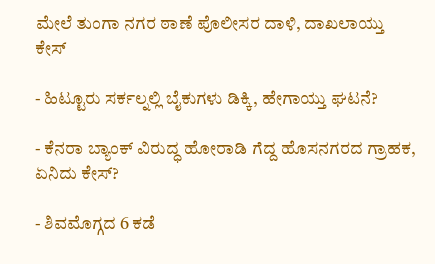ಮೇಲೆ ತುಂಗಾ ನಗರ ಠಾಣೆ ಪೊಲೀಸರ ದಾಳಿ, ದಾಖಲಾಯ್ತು ಕೇಸ್

- ಹಿಟ್ಟೂರು ಸರ್ಕಲ್ನಲ್ಲಿ ಬೈಕುಗಳು ಡಿಕ್ಕಿ, ಹೇಗಾಯ್ತು ಘಟನೆ?

- ಕೆನರಾ ಬ್ಯಾಂಕ್ ವಿರುದ್ಧ ಹೋರಾಡಿ ಗೆದ್ದ ಹೊಸನಗರದ ಗ್ರಾಹಕ, ಏನಿದು ಕೇಸ್?

- ಶಿವಮೊಗ್ಗದ 6 ಕಡೆ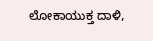ಲೋಕಾಯುಕ್ತ ದಾಳಿ,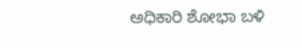ಅಧಿಕಾರಿ ಶೋಭಾ ಬಳಿ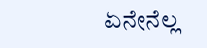ಏನೇನೆಲ್ಲ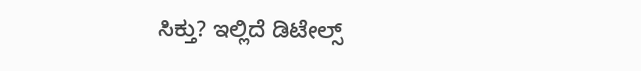ಸಿಕ್ತು? ಇಲ್ಲಿದೆ ಡಿಟೇಲ್ಸ್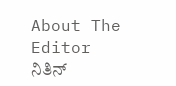About The Editor
ನಿತಿನ್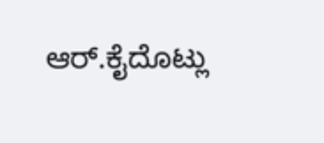ಆರ್.ಕೈದೊಟ್ಲು